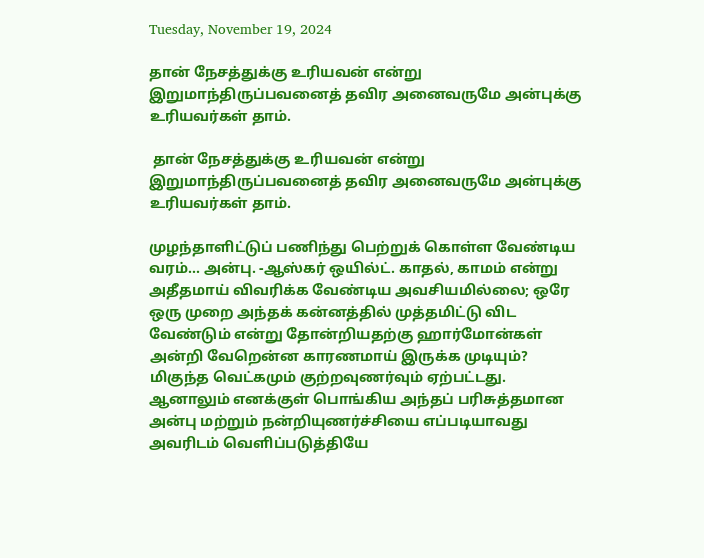Tuesday, November 19, 2024

தான் நேசத்துக்கு உரியவன் என்று இறுமாந்திருப்பவனைத் தவிர அனைவருமே அன்புக்கு உரியவர்கள் தாம்.

 தான் நேசத்துக்கு உரியவன் என்று இறுமாந்திருப்பவனைத் தவிர அனைவருமே அன்புக்கு உரியவர்கள் தாம்.

முழந்தாளிட்டுப் பணிந்து பெற்றுக் கொள்ள வேண்டிய வரம்... அன்பு. -ஆஸ்கர் ஒயில்ட். காதல், காமம் என்று அதீதமாய் விவரிக்க வேண்டிய அவசியமில்லை; ஒரே ஒரு முறை அந்தக் கன்னத்தில் முத்தமிட்டு விட வேண்டும் என்று தோன்றியதற்கு ஹார்மோன்கள் அன்றி வேறென்ன காரணமாய் இருக்க முடியும்? மிகுந்த வெட்கமும் குற்றவுணர்வும் ஏற்பட்டது. ஆனாலும் எனக்குள் பொங்கிய அந்தப் பரிசுத்தமான அன்பு மற்றும் நன்றியுணர்ச்சியை எப்படியாவது அவரிடம் வெளிப்படுத்தியே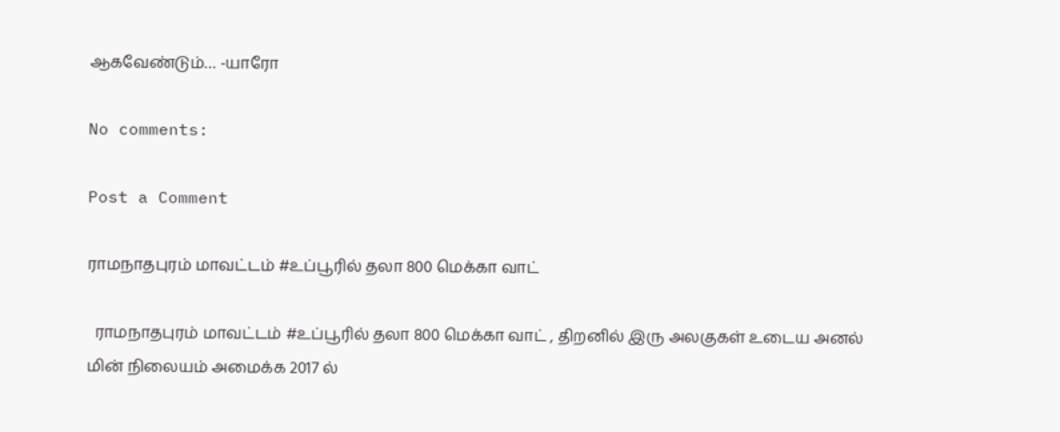ஆகவேண்டும்… -யாரோ

No comments:

Post a Comment

ராமநாதபுரம் மாவட்டம் #உப்பூரில் தலா 800 மெக்கா வாட்

  ராமநாதபுரம் மாவட்டம் #உப்பூரில் தலா 800 மெக்கா வாட் , திறனில் இரு அலகுகள் உடைய அனல் மின் நிலையம் அமைக்க 2017 ல்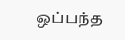ஒப்பந்த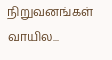நிறுவனங்கள் வாயில...